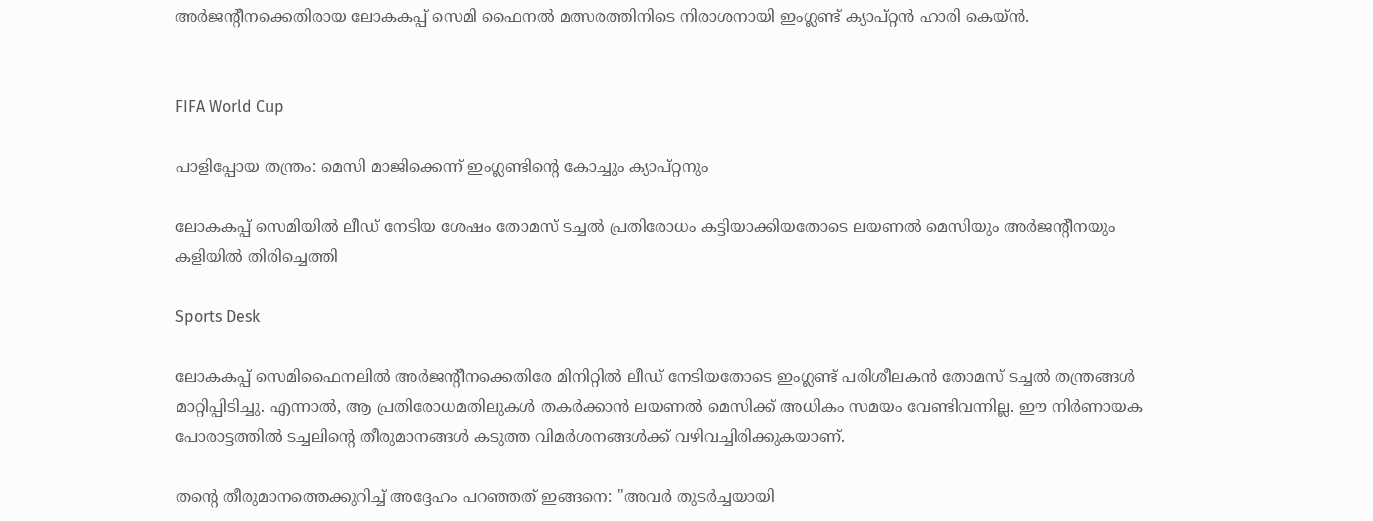അർജന്‍റീനക്കെതിരായ ലോകകപ്പ് സെമി ഫൈനൽ മത്സരത്തിനിടെ നിരാശനായി ഇംഗ്ലണ്ട് ക്യാപ്റ്റൻ ഹാരി കെയ്ൻ.


FIFA World Cup

പാളിപ്പോയ തന്ത്രം: മെസി മാജിക്കെന്ന് ഇംഗ്ലണ്ടിന്‍റെ കോച്ചും ക്യാപ്റ്റനും

ലോകകപ്പ് സെമിയിൽ ലീഡ് നേടിയ ശേഷം തോമസ് ടച്ചൽ പ്രതിരോധം കട്ടിയാക്കിയതോടെ ലയണൽ മെസിയും അർജന്‍റീനയും കളിയിൽ തിരിച്ചെത്തി

Sports Desk

ലോകകപ്പ് സെമിഫൈനലിൽ അർജന്‍റീനക്കെതിരേ മിനിറ്റിൽ ലീഡ് നേടിയതോടെ ഇംഗ്ലണ്ട് പരിശീലകൻ തോമസ് ടച്ചൽ തന്ത്രങ്ങൾ മാറ്റിപ്പിടിച്ചു. എന്നാൽ, ആ പ്രതിരോധമതിലുകൾ തകർക്കാൻ ലയണൽ മെസിക്ക് അധികം സമയം വേണ്ടിവന്നില്ല. ഈ നിർണായക പോരാട്ടത്തിൽ ടച്ചലിന്‍റെ തീരുമാനങ്ങൾ കടുത്ത വിമർശനങ്ങൾക്ക് വഴിവച്ചിരിക്കുകയാണ്.

തന്‍റെ തീരുമാനത്തെക്കുറിച്ച് അദ്ദേഹം പറഞ്ഞത് ഇങ്ങനെ: "അവർ തുടർച്ചയായി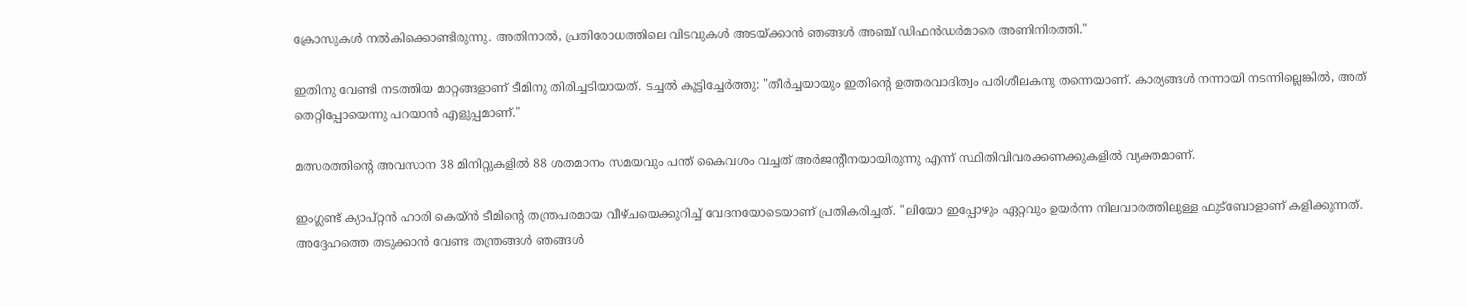ക്രോസുകൾ നൽകിക്കൊണ്ടിരുന്നു. അതിനാൽ, പ്രതിരോധത്തിലെ വിടവുകൾ അടയ്ക്കാൻ ഞങ്ങൾ അഞ്ച് ഡിഫൻഡർമാരെ അണിനിരത്തി."

ഇതിനു വേണ്ടി നടത്തിയ മാറ്റങ്ങളാണ് ടീമിനു തിരിച്ചടിയായത്. ടച്ചൽ കൂട്ടിച്ചേർത്തു: "തീർച്ചയായും ഇതിന്‍റെ ഉത്തരവാദിത്വം പരിശീലകനു തന്നെയാണ്. കാര്യങ്ങൾ നന്നായി നടന്നില്ലെങ്കിൽ, അത് തെറ്റിപ്പോയെന്നു പറയാൻ എളുപ്പമാണ്."

മത്സരത്തിന്‍റെ അവസാന 38 മിനിറ്റുകളിൽ 88 ശതമാനം സമയവും പന്ത് കൈവശം വച്ചത് അർജന്‍റീനയായിരുന്നു എന്ന് സ്ഥിതിവിവരക്കണക്കുകളിൽ വ്യക്തമാണ്.

ഇംഗ്ലണ്ട് ക്യാപ്റ്റൻ ഹാരി കെയ്‌ൻ ടീമിന്‍റെ തന്ത്രപരമായ വീഴ്ചയെക്കുറിച്ച് വേദനയോടെയാണ് പ്രതികരിച്ചത്. "ലിയോ ഇപ്പോഴും ഏറ്റവും ഉയർന്ന നിലവാരത്തിലുള്ള ഫുട്ബോളാണ് കളിക്കുന്നത്. അദ്ദേഹത്തെ തടുക്കാൻ വേണ്ട തന്ത്രങ്ങൾ ഞങ്ങൾ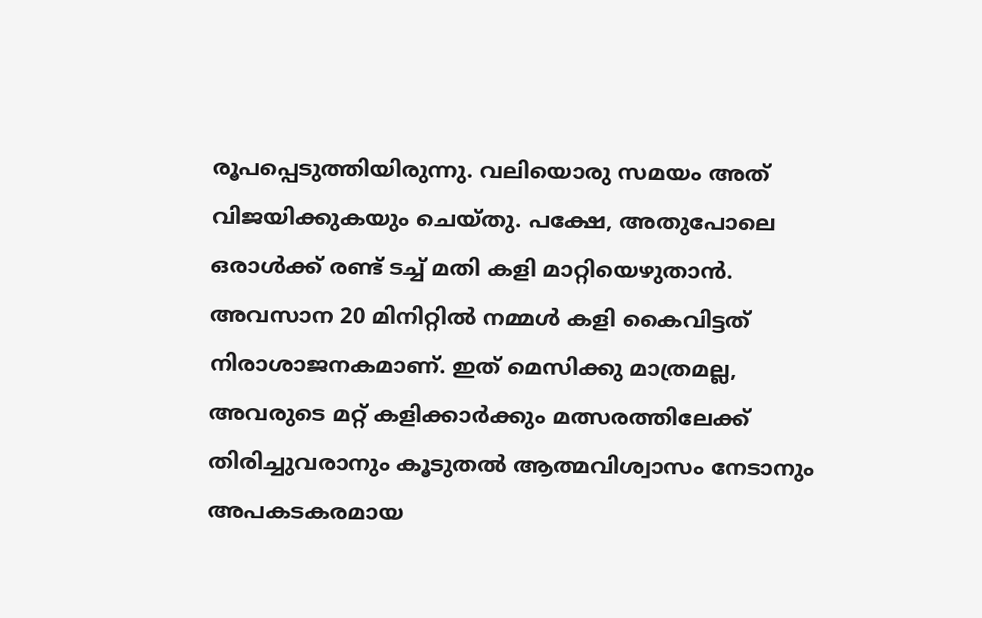രൂപപ്പെടുത്തിയിരുന്നു. വലിയൊരു സമയം അത് വിജയിക്കുകയും ചെയ്തു. പക്ഷേ, അതുപോലെ ഒരാൾക്ക് രണ്ട് ടച്ച് മതി കളി മാറ്റിയെഴുതാൻ. അവസാന 20 മിനിറ്റിൽ നമ്മൾ കളി കൈവിട്ടത് നിരാശാജനകമാണ്. ഇത് മെസിക്കു മാത്രമല്ല, അവരുടെ മറ്റ് കളിക്കാർക്കും മത്സരത്തിലേക്ക് തിരിച്ചുവരാനും കൂടുതൽ ആത്മവിശ്വാസം നേടാനും അപകടകരമായ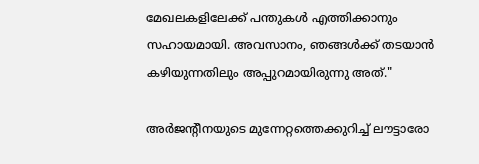മേഖലകളിലേക്ക് പന്തുകൾ എത്തിക്കാനും സഹായമായി. അവസാനം, ഞങ്ങൾക്ക് തടയാൻ കഴിയുന്നതിലും അപ്പുറമായിരുന്നു അത്."

അർജന്‍റീനയുടെ മുന്നേറ്റത്തെക്കുറിച്ച് ലൗട്ടാരോ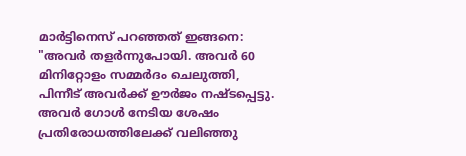മാർട്ടിനെസ് പറഞ്ഞത് ഇങ്ങനെ: "അവർ തളർന്നുപോയി. അവർ 60 മിനിറ്റോളം സമ്മർദം ചെലുത്തി, പിന്നീട് അവർക്ക് ഊർജം നഷ്ടപ്പെട്ടു. അവർ ഗോൾ നേടിയ ശേഷം പ്രതിരോധത്തിലേക്ക് വലിഞ്ഞു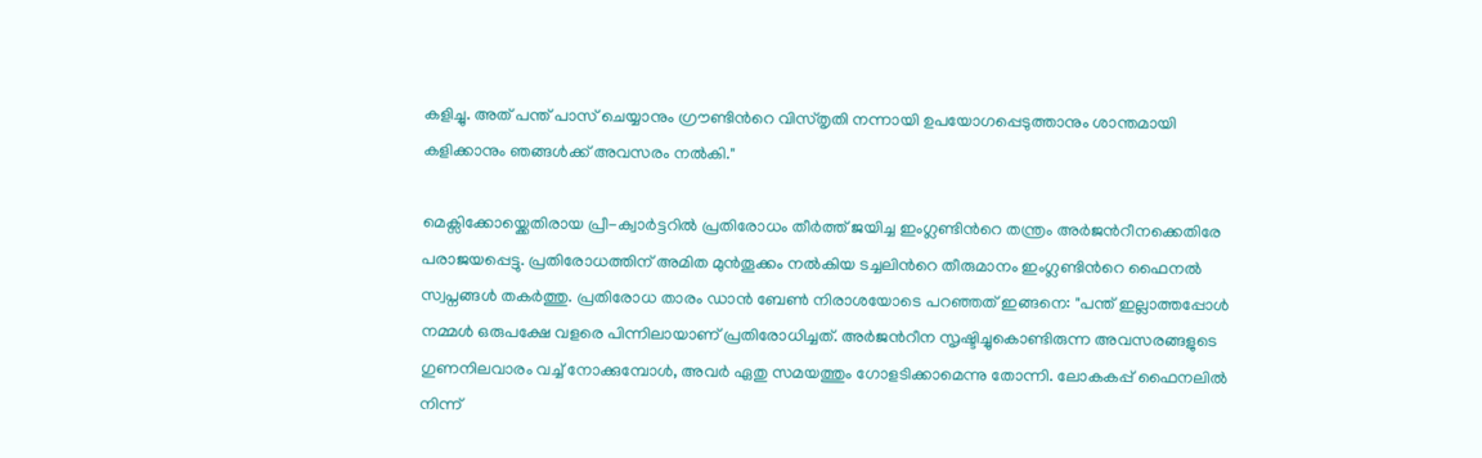കളിച്ചു. അത് പന്ത് പാസ് ചെയ്യാനും ഗ്രൗണ്ടിന്‍റെ വിസ്തൃതി നന്നായി ഉപയോഗപ്പെടുത്താനും ശാന്തമായി കളിക്കാനും ഞങ്ങൾക്ക് അവസരം നൽകി."

മെക്സിക്കോയ്ക്കെതിരായ പ്രീ-ക്വാർട്ടറിൽ പ്രതിരോധം തീർത്ത് ജയിച്ച ഇംഗ്ലണ്ടിന്‍റെ തന്ത്രം അർജന്‍റീനക്കെതിരേ പരാജയപ്പെട്ടു. പ്രതിരോധത്തിന് അമിത മുൻതൂക്കം നൽകിയ ടച്ചലിന്‍റെ തീരുമാനം ഇംഗ്ലണ്ടിന്‍റെ ഫൈനൽ സ്വപ്നങ്ങൾ തകർത്തു. പ്രതിരോധ താരം ഡാൻ ബേൺ നിരാശയോടെ പറഞ്ഞത് ഇങ്ങനെ: "പന്ത് ഇല്ലാത്തപ്പോൾ നമ്മൾ ഒരുപക്ഷേ വളരെ പിന്നിലായാണ് പ്രതിരോധിച്ചത്. അർജന്‍റീന സൃഷ്ടിച്ചുകൊണ്ടിരുന്ന അവസരങ്ങളുടെ ഗുണനിലവാരം വച്ച് നോക്കുമ്പോൾ, അവർ ഏതു സമയത്തും ഗോളടിക്കാമെന്നു തോന്നി. ലോകകപ്പ് ഫൈനലിൽ നിന്ന്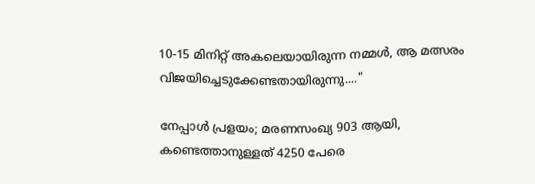10-15 മിനിറ്റ് അകലെയായിരുന്ന നമ്മൾ, ആ മത്സരം വിജയിച്ചെടുക്കേണ്ടതായിരുന്നു...."

നേപ്പാൾ പ്രളയം; മരണസംഖ്യ 903 ആയി, കണ്ടെത്താനുള്ളത് 4250 പേരെ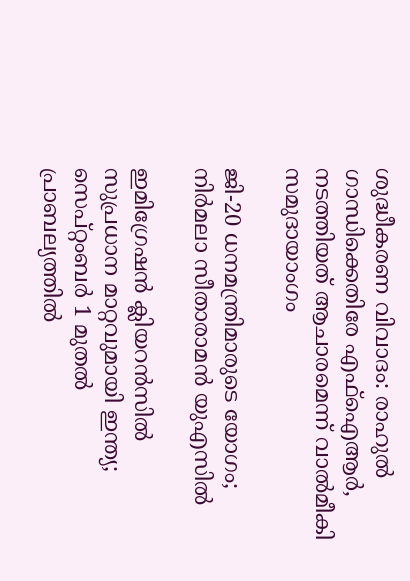ശുദ്ധീകരണ വിവാദം: രാഹുൽ ഗാന്ധിക്കെതിരേ എഫ്ഐആർ, നടത്തിയത് ആചാരമെന്ന് വാൽമീകി സമുദായാംഗം

ജി-20 ധനമന്ത്രിമാരുടെ യോഗം; നിർമലാ സീതാരാമൻ യുഎസിൽ

ഇമിഗ്രേഷൻ ക്ലിയറൻസിൽ സുപ്രധാന മാറ്റവുമായി ഇന്ത്യ; സെപ്റ്റംബർ 1 മുതൽ പ്രാബല്യത്തിൽ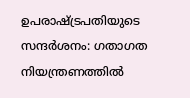ഉപരാഷ്ട്രപതിയുടെ സന്ദർശനം: ഗതാഗത നിയന്ത്രണത്തിൽ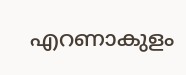എറണാകുളം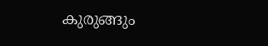കുരുങ്ങും